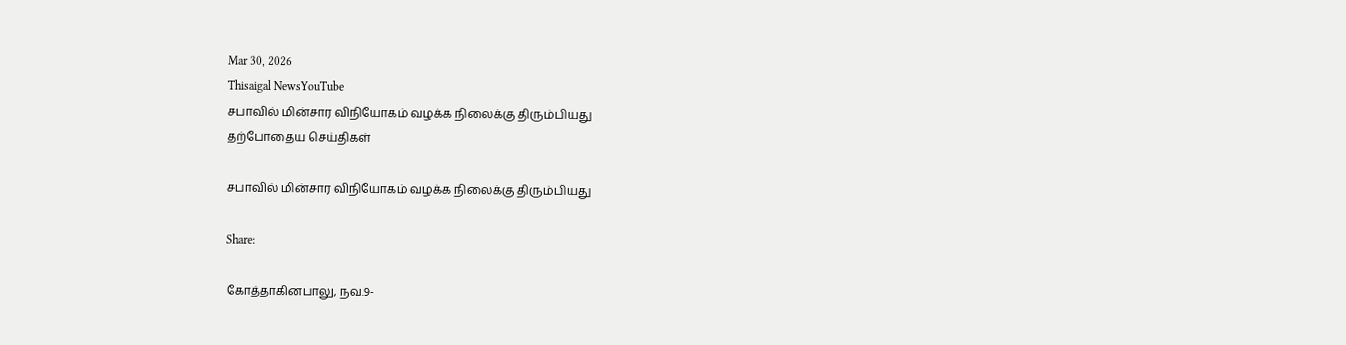Mar 30, 2026
Thisaigal NewsYouTube
சபாவில் மின்சார விநியோகம் வழக்க நிலைக்கு திரும்பியது
தற்போதைய செய்திகள்

சபாவில் மின்சார விநியோகம் வழக்க நிலைக்கு திரும்பியது

Share:

கோத்தாகினபாலு, நவ.9-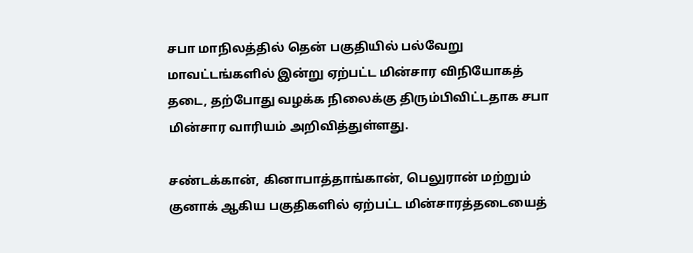சபா மாநிலத்தில் தென் பகுதியில் பல்வேறு மாவட்டங்களில் இன்று ஏற்பட்ட மின்சார விநியோகத் தடை, தற்போது வழக்க நிலைக்கு திரும்பிவிட்டதாக சபா மின்சார வாரியம் அறிவித்துள்ளது.

சண்டக்கான், கினாபாத்தாங்கான், பெலுரான் மற்றும் குனாக் ஆகிய பகுதிகளில் ஏற்பட்ட மின்சாரத்தடையைத்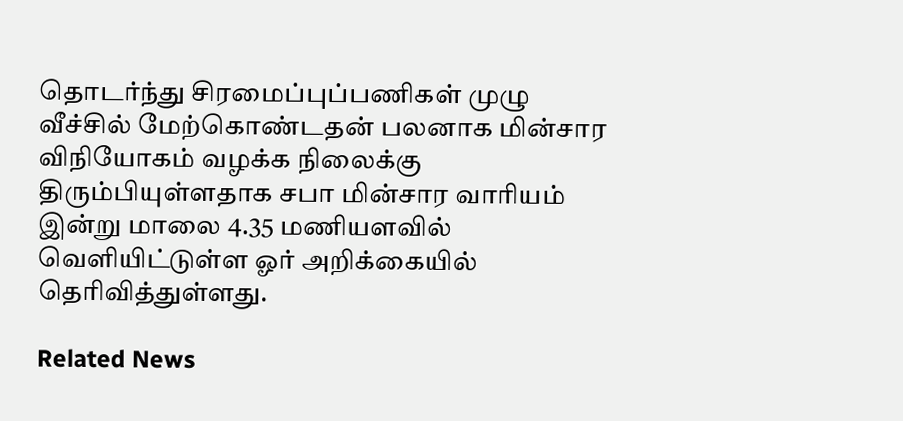தொடர்ந்து சிரமைப்புப்பணிகள் முழு வீச்சில் மேற்கொண்டதன் பலனாக மின்சார விநியோகம் வழக்க நிலைக்கு திரும்பியுள்ளதாக சபா மின்சார வாரியம் இன்று மாலை 4.35 மணியளவில் வெளியிட்டுள்ள ஓர் அறிக்கையில் தெரிவித்துள்ளது.

Related News